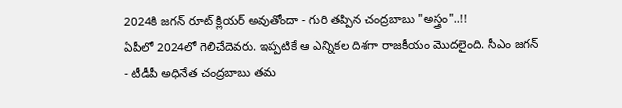2024కి జగన్ రూట్ క్లియర్ అవుతోందా - గురి తప్పిన చంద్రబాబు "అస్త్రం"..!!
ఏపీలో 2024లో గెలిచేదెవరు. ఇప్పటికే ఆ ఎన్నికల దిశగా రాజకీయం మొదలైంది. సీఎం జగన్ - టీడీపీ అధినేత చంద్రబాబు తమ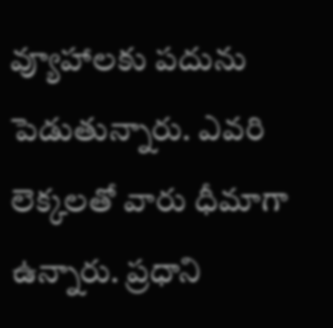వ్యూహాలకు పదును పెడుతున్నారు. ఎవరి లెక్కలతో వారు ధీమాగా ఉన్నారు. ప్రధాని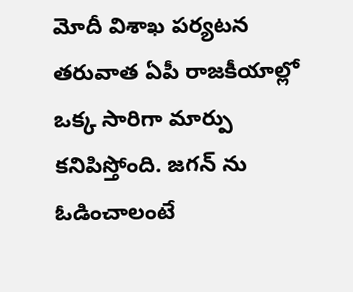మోదీ విశాఖ పర్యటన తరువాత ఏపీ రాజకీయాల్లో ఒక్క సారిగా మార్పు కనిపిస్తోంది. జగన్ ను ఓడించాలంటే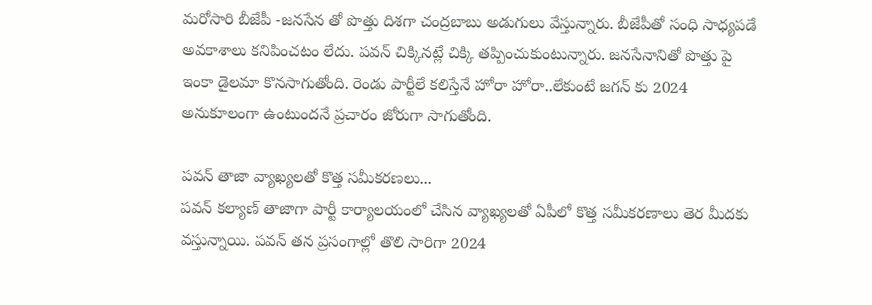మరోసారి బీజేపీ -జనసేన తో పొత్తు దిశగా చంద్రబాబు అడుగులు వేస్తున్నారు. బీజేపీతో సంధి సాధ్యపడే అవకాశాలు కనిపించటం లేదు. పవన్ చిక్కినట్లే చిక్కి తప్పించుకుంటున్నారు. జనసేనానితో పొత్తు పై ఇంకా డైలమా కొనసాగుతోంది. రెండు పార్టీలే కలిస్తేనే హోరా హోరా..లేకుంటే జగన్ కు 2024 అనుకూలంగా ఉంటుందనే ప్రచారం జోరుగా సాగుతోంది.

పవన్ తాజా వ్యాఖ్యలతో కొత్త సమీకరణలు...
పవన్ కల్యాణ్ తాజాగా పార్టీ కార్యాలయంలో చేసిన వ్యాఖ్యలతో ఏపీలో కొత్త సమీకరణాలు తెర మీదకు వస్తున్నాయి. పవన్ తన ప్రసంగాల్లో తొలి సారిగా 2024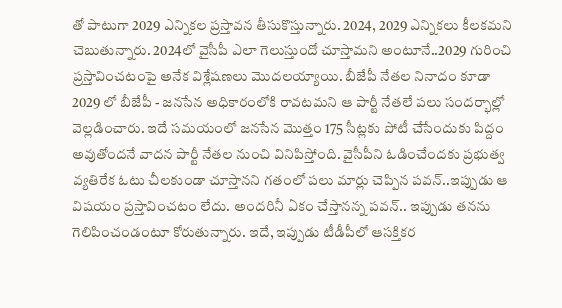తో పాటుగా 2029 ఎన్నికల ప్రస్తావన తీసుకొస్తున్నారు. 2024, 2029 ఎన్నికలు కీలకమని చెబుతున్నారు. 2024లో వైసీపీ ఎలా గెలుస్తుందో చూస్తామని అంటూనే..2029 గురించి ప్రస్తావించటంపై అనేక విశ్లేషణలు మొదలయ్యాయి. బీజేపీ నేతల నినాదం కూడా 2029 లో బీజేపీ - జనసేన అధికారంలోకి రావటమని ఆ పార్టీ నేతలే పలు సందర్భాల్లో వెల్లడించారు. ఇదే సమయంలో జనసేన మొత్తం 175 సీట్లకు పోటీ చేసేందుకు పిద్దం అవుతోందనే వాదన పార్టీ నేతల నుంచి వినిపిస్తోంది. వైసీపీని ఓడించేందకు ప్రభుత్వ వ్యతిరేక ఓటు చీలకుండా చూస్తానని గతంలో పలు మార్లు చెప్పిన పవన్..ఇప్పుడు ఆ విషయం ప్రస్తావించటం లేదు. అందరినీ ఏకం చేస్తానన్న పవన్.. ఇప్పుడు తనను గెలిపించండంటూ కోరుతున్నారు. ఇదే, ఇప్పుడు టీడీపీలో ఆసక్తికర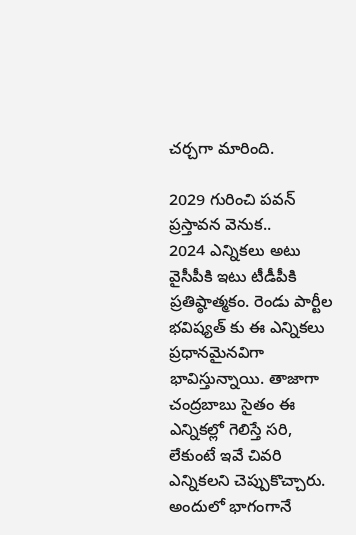చర్చగా మారింది.

2029 గురించి పవన్ ప్రస్తావన వెనుక..
2024 ఎన్నికలు అటు వైసీపీకి ఇటు టీడీపీకి ప్రతిష్ఠాత్మకం. రెండు పార్టీల భవిష్యత్ కు ఈ ఎన్నికలు ప్రధానమైనవిగా భావిస్తున్నాయి. తాజాగా చంద్రబాబు సైతం ఈ ఎన్నికల్లో గెలిస్తే సరి, లేకుంటే ఇవే చివరి ఎన్నికలని చెప్పుకొచ్చారు. అందులో భాగంగానే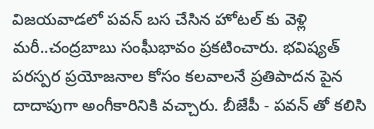విజయవాడలో పవన్ బస చేసిన హోటల్ కు వెళ్లి మరీ..చంద్రబాబు సంఘీభావం ప్రకటించారు. భవిష్యత్ పరస్పర ప్రయోజనాల కోసం కలవాలనే ప్రతిపాదన పైన దాదాపుగా అంగీకారినికి వచ్చారు. బీజేపీ - పవన్ తో కలిసి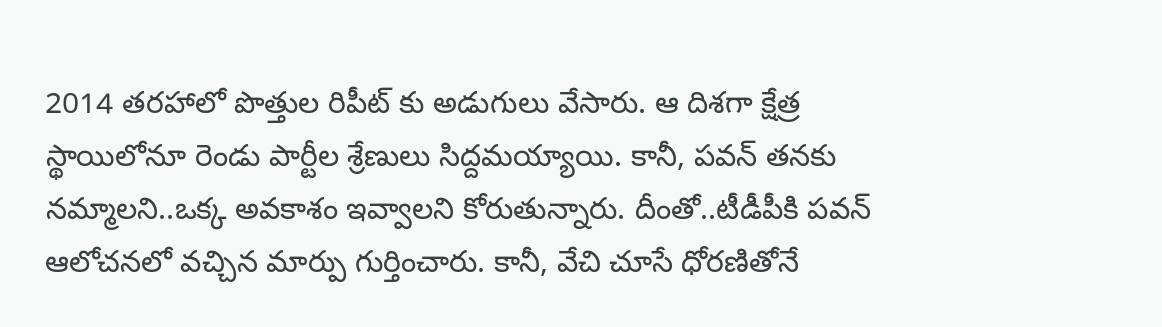2014 తరహాలో పొత్తుల రిపీట్ కు అడుగులు వేసారు. ఆ దిశగా క్షేత్ర స్థాయిలోనూ రెండు పార్టీల శ్రేణులు సిద్దమయ్యాయి. కానీ, పవన్ తనకు నమ్మాలని..ఒక్క అవకాశం ఇవ్వాలని కోరుతున్నారు. దీంతో..టీడీపీకి పవన్ ఆలోచనలో వచ్చిన మార్పు గుర్తించారు. కానీ, వేచి చూసే ధోరణితోనే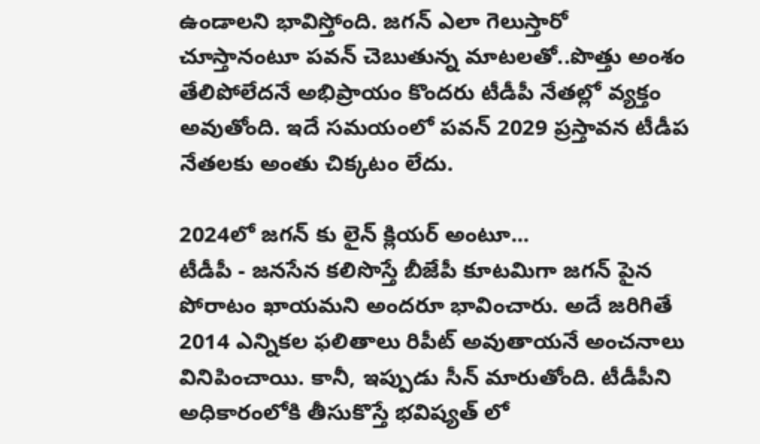ఉండాలని భావిస్తోంది. జగన్ ఎలా గెలుస్తారో చూస్తానంటూ పవన్ చెబుతున్న మాటలతో..పొత్తు అంశం తేలిపోలేదనే అభిప్రాయం కొందరు టీడీపీ నేతల్లో వ్యక్తం అవుతోంది. ఇదే సమయంలో పవన్ 2029 ప్రస్తావన టీడీప నేతలకు అంతు చిక్కటం లేదు.

2024లో జగన్ కు లైన్ క్లియర్ అంటూ...
టీడీపీ - జనసేన కలిసొస్తే బీజేపీ కూటమిగా జగన్ పైన పోరాటం ఖాయమని అందరూ భావించారు. అదే జరిగితే 2014 ఎన్నికల ఫలితాలు రిపీట్ అవుతాయనే అంచనాలు వినిపించాయి. కానీ, ఇప్పుడు సీన్ మారుతోంది. టీడీపీని అధికారంలోకి తీసుకొస్తే భవిష్యత్ లో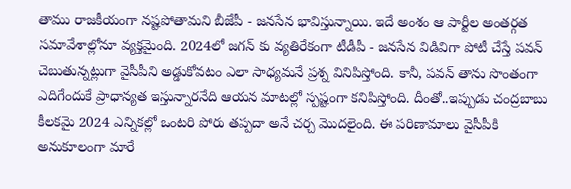తాము రాజకీయంగా నష్టపోతామని బీజేపీ - జనసేన భావిస్తున్నాయి. ఇదే అంశం ఆ పార్టీల అంతర్గత సమావేశాల్లోనూ వ్యక్తమైంది. 2024లో జగన్ కు వ్యతిరేకంగా టీడీపీ - జనసేన విడివిగా పోటీ చేస్తే పవన్ చెబుతున్నట్లుగా వైసీపీని అడ్డుకోవటం ఎలా సాధ్యమనే ప్రశ్న వినిపిస్తోంది. కానీ, పవన్ తాను సొంతంగా ఎదిగేందుకే ప్రాధాన్యత ఇస్తున్నారనేది ఆయన మాటల్లో స్పష్టంగా కనిపిస్తోంది. దీంతో..ఇప్పుడు చంద్రబాబు కీలకమై 2024 ఎన్నికల్లో ఒంటరి పోరు తప్పదా అనే చర్చ మొదలైంది. ఈ పరిణామాలు వైసీపీకి అనుకూలంగా మారే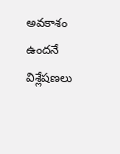అవకాశం ఉందనే విశ్లేషణలు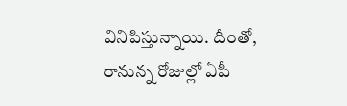వినిపిస్తున్నాయి. దీంతో, రానున్న రోజుల్లో ఏపీ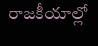రాజకీయాల్లో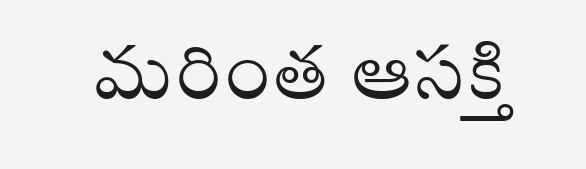మరింత ఆసక్తి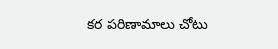కర పరిణామాలు చోటు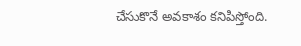చేసుకొనే అవకాశం కనిపిస్తోంది.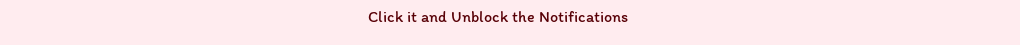Click it and Unblock the Notifications